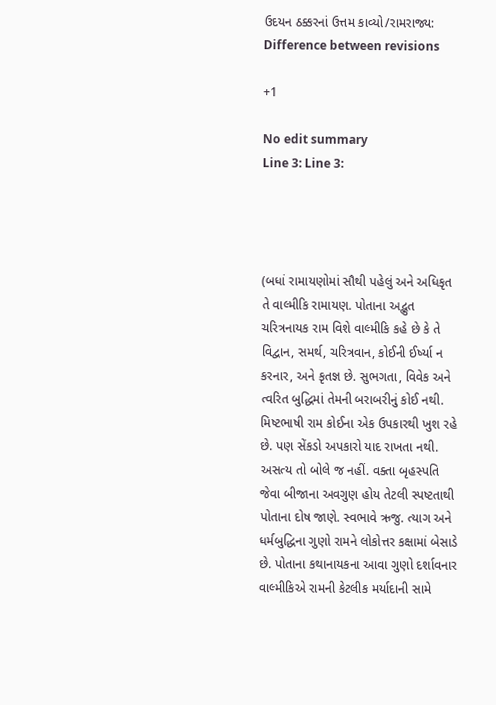ઉદયન ઠક્કરનાં ઉત્તમ કાવ્યો/રામરાજ્ય: Difference between revisions

+1

No edit summary
Line 3: Line 3:




(બધાં રામાયણોમાં સૌથી પહેલું અને અધિકૃત તે વાલ્મીકિ રામાયણ. પોતાના અદ્ભુત ચરિત્રનાયક રામ વિશે વાલ્મીકિ કહે છે કે તે વિદ્વાન, સમર્થ, ચરિત્રવાન, કોઈની ઈર્ષ્યા ન કરનાર, અને કૃતજ્ઞ છે. સુભગતા, વિવેક અને ત્વરિત બુદ્ધિમાં તેમની બરાબરીનું કોઈ નથી. મિષ્ટભાષી રામ કોઈના એક ઉપકારથી ખુશ રહે છે. પણ સેંકડો અપકારો યાદ રાખતા નથી. અસત્ય તો બોલે જ નહીં. વક્તા બૃહસ્પતિ જેવા બીજાના અવગુણ હોય તેટલી સ્પષ્ટતાથી પોતાના દોષ જાણે. સ્વભાવે ઋજુ. ત્યાગ અને ધર્મબુદ્ધિના ગુણો રામને લોકોત્તર કક્ષામાં બેસાડે છે. પોતાના કથાનાયકના આવા ગુણો દર્શાવનાર વાલ્મીકિએ રામની કેટલીક મર્યાદાની સામે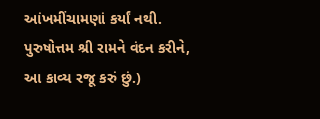આંખમીંચામણાં કર્યાં નથી. પુરુષોત્તમ શ્રી રામને વંદન કરીને, આ કાવ્ય રજૂ કરું છું.)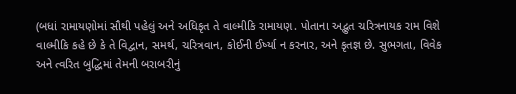(બધાં રામાયણોમાં સૌથી પહેલું અને અધિકૃત તે વાલ્મીકિ રામાયણ. પોતાના અદ્ભુત ચરિત્રનાયક રામ વિશે વાલ્મીકિ કહે છે કે તે વિદ્વાન, સમર્થ, ચરિત્રવાન, કોઈની ઈર્ષ્યા ન કરનાર, અને કૃતજ્ઞ છે. સુભગતા, વિવેક અને ત્વરિત બુદ્ધિમાં તેમની બરાબરીનું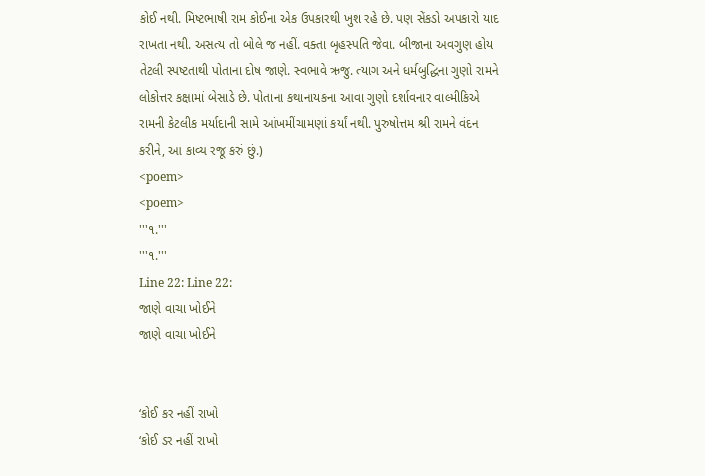કોઈ નથી. મિષ્ટભાષી રામ કોઈના એક ઉપકારથી ખુશ રહે છે. પણ સેંકડો અપકારો યાદ રાખતા નથી. અસત્ય તો બોલે જ નહીં. વક્તા બૃહસ્પતિ જેવા. બીજાના અવગુણ હોય તેટલી સ્પષ્ટતાથી પોતાના દોષ જાણે. સ્વભાવે ઋજુ. ત્યાગ અને ધર્મબુદ્ધિના ગુણો રામને લોકોત્તર કક્ષામાં બેસાડે છે. પોતાના કથાનાયકના આવા ગુણો દર્શાવનાર વાલ્મીકિએ રામની કેટલીક મર્યાદાની સામે આંખમીંચામણાં કર્યાં નથી. પુરુષોત્તમ શ્રી રામને વંદન કરીને, આ કાવ્ય રજૂ કરું છું.)
<poem>
<poem>
'''૧.'''
'''૧.'''
Line 22: Line 22:
જાણે વાચા ખોઈને
જાણે વાચા ખોઈને


‘કોઈ કર નહીં રાખો
‘કોઈ ડર નહીં રાખો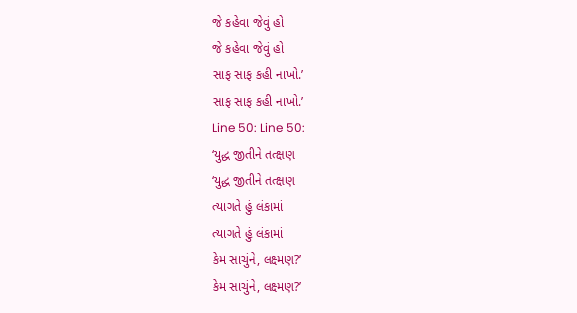જે કહેવા જેવું હો
જે કહેવા જેવું હો
સાફ સાફ કહી નાખો.’
સાફ સાફ કહી નાખો.’
Line 50: Line 50:
‘યુદ્ધ જીતીને તત્ક્ષણ
‘યુદ્ધ જીતીને તત્ક્ષણ
ત્યાગતે હું લંકામાં
ત્યાગતે હું લંકામાં
કેમ સાચુંને, લક્ષ્મણ?’
કેમ સાચુંને, લક્ષ્મણ?’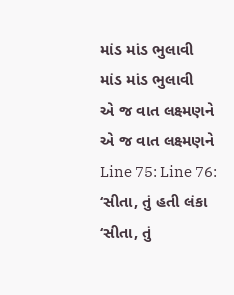માંડ માંડ ભુલાવી
માંડ માંડ ભુલાવી
એ જ વાત લક્ષ્મણને
એ જ વાત લક્ષ્મણને
Line 75: Line 76:
‘સીતા, તું હતી લંકા
‘સીતા, તું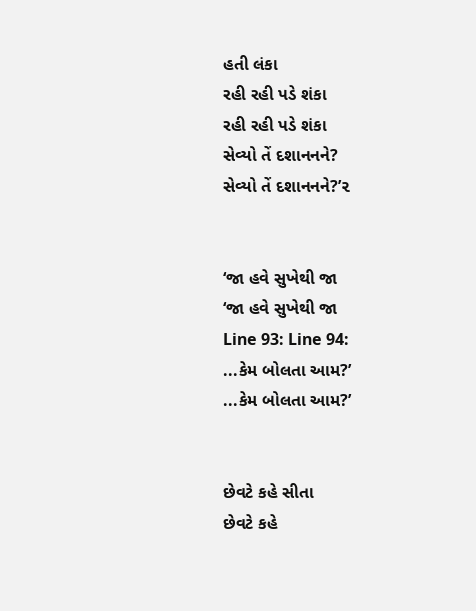હતી લંકા
રહી રહી પડે શંકા
રહી રહી પડે શંકા
સેવ્યો તેં દશાનનને?
સેવ્યો તેં દશાનનને?’૨


‘જા હવે સુખેથી જા
‘જા હવે સુખેથી જા
Line 93: Line 94:
...કેમ બોલતા આમ?’
...કેમ બોલતા આમ?’


છેવટે કહે સીતા
છેવટે કહે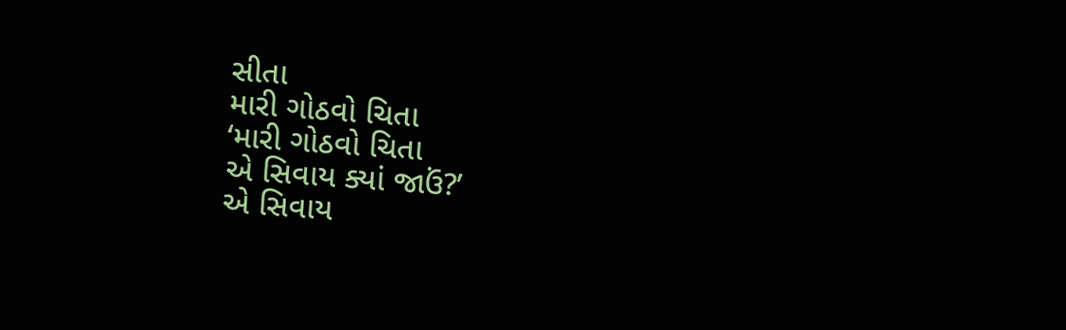સીતા
મારી ગોઠવો ચિતા
‘મારી ગોઠવો ચિતા
એ સિવાય ક્યાં જાઉં?’
એ સિવાય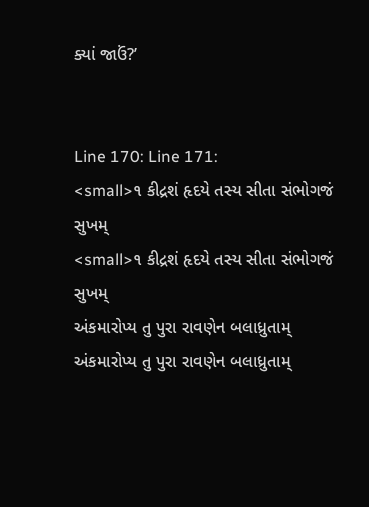ક્યાં જાઉં?’


Line 170: Line 171:
<small>૧ કીદ્રશં હૃદયે તસ્ય સીતા સંભોગજં સુખમ્
<small>૧ કીદ્રશં હૃદયે તસ્ય સીતા સંભોગજં સુખમ્
અંકમારોપ્ય તુ પુરા રાવણેન બલાધ્રુતામ્
અંકમારોપ્ય તુ પુરા રાવણેન બલાધ્રુતામ્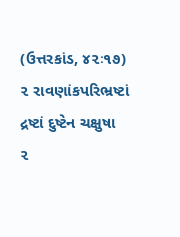(ઉત્તરકાંડ, ૪૨ઃ૧૭)
૨ રાવણાંકપરિભ્રષ્ટાં દ્રષ્ટાં દુષ્ટેન ચક્ષુષા
૨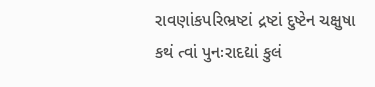રાવણાંકપરિભ્રષ્ટાં દ્રષ્ટાં દુષ્ટેન ચક્ષુષા
કથં ત્વાં પુનઃરાદદ્યાં કુલં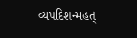વ્યપદિશન્મહત્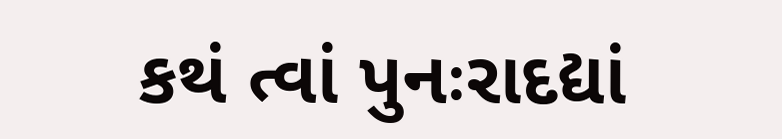કથં ત્વાં પુનઃરાદદ્યાં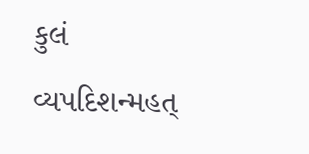કુલં વ્યપદિશન્મહત્